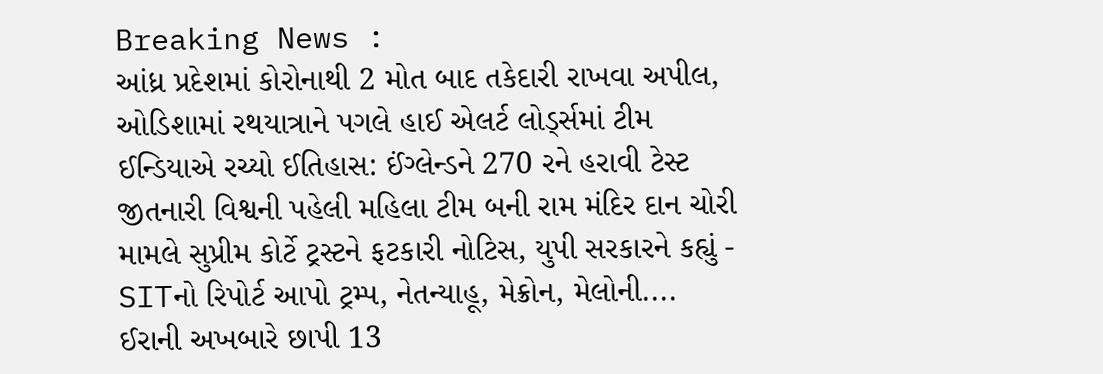Breaking News :
આંધ્ર પ્રદેશમાં કોરોનાથી 2 મોત બાદ તકેદારી રાખવા અપીલ, ઓડિશામાં રથયાત્રાને પગલે હાઈ એલર્ટ લોર્ડ્સમાં ટીમ ઈન્ડિયાએ રચ્યો ઈતિહાસ: ઈંગ્લેન્ડને 270 રને હરાવી ટેસ્ટ જીતનારી વિશ્વની પહેલી મહિલા ટીમ બની રામ મંદિર દાન ચોરી મામલે સુપ્રીમ કોર્ટે ટ્રસ્ટને ફટકારી નોટિસ, યુપી સરકારને કહ્યું - SITનો રિપોર્ટ આપો ટ્રમ્પ, નેતન્યાહૂ, મેક્રોન, મેલોની.... ઈરાની અખબારે છાપી 13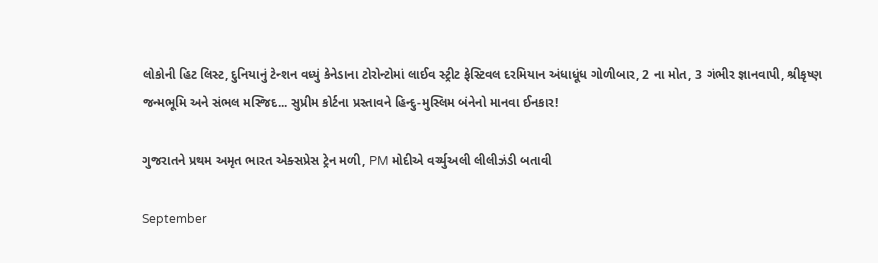લોકોની હિટ લિસ્ટ, દુનિયાનું ટેન્શન વધ્યું કેનેડાના ટોરોન્ટોમાં લાઈવ સ્ટ્રીટ ફેસ્ટિવલ દરમિયાન અંધાધૂંધ ગોળીબાર, 2 ના મોત, 3 ગંભીર જ્ઞાનવાપી, શ્રીકૃષ્ણ જન્મભૂમિ અને સંભલ મસ્જિદ... સુપ્રીમ કોર્ટના પ્રસ્તાવને હિન્દુ-મુસ્લિમ બંનેનો માનવા ઈનકાર!

ગુજરાતને પ્રથમ અમૃત ભારત એક્સપ્રેસ ટ્રેન મળી, PM મોદીએ વર્ચ્યુઅલી લીલીઝંડી બતાવી

September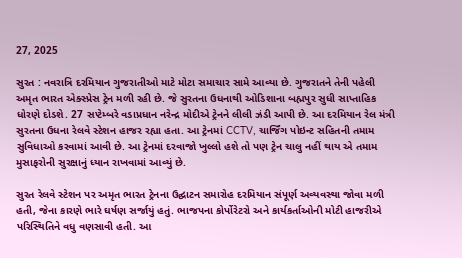27, 2025

સુરત : નવરાત્રિ દરમિયાન ગુજરાતીઓ માટે મોટા સમાચાર સામે આવ્યા છે. ગુજરાતને તેની પહેલી અમૃત ભારત એક્સ્પ્રેસ ટ્રેન મળી રહી છે. જે સુરતના ઉધનાથી ઓડિશાના બહ્મપુર સુધી સાપ્તાહિક ધોરણે દોડશે. 27 સપ્ટેમ્બરે વડાપ્રધાન નરેન્દ્ર મોદીએ ટ્રેનને લીલી ઝંડી આપી છે. આ દરમિયાન રેલ મંત્રી સુરતના ઉધના રેલવે સ્ટેશન હાજર રહ્યા હતા. આ ટ્રેનમાં CCTV, ચાર્જિંગ પોઇન્ટ સહિતની તમામ સુવિધાઓ કરવામાં આવી છે. આ ટ્રેનમાં દરવાજો ખુલ્લો હશે તો પણ ટ્રેન ચાલુ નહીં થાય એ તમામ મુસાફરોની સુરક્ષાનું ધ્યાન રાખવામાં આવ્યું છે.

સુરત રેલવે સ્ટેશન પર અમૃત ભારત ટ્રેનના ઉદ્ઘાટન સમારોહ દરમિયાન સંપૂર્ણ અવ્યવસ્થા જોવા મળી હતી, જેના કારણે ભારે ઘર્ષણ સર્જાયું હતું. ભાજપના કોર્પોરેટરો અને કાર્યકર્તાઓની મોટી હાજરીએ પરિસ્થિતિને વધુ વણસાવી હતી. આ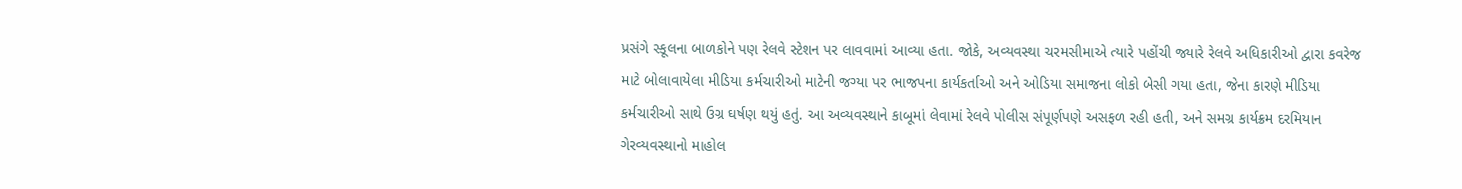પ્રસંગે સ્કૂલના બાળકોને પણ રેલવે સ્ટેશન પર લાવવામાં આવ્યા હતા. જોકે, અવ્યવસ્થા ચરમસીમાએ ત્યારે પહોંચી જ્યારે રેલવે અધિકારીઓ દ્વારા કવરેજ માટે બોલાવાયેલા મીડિયા કર્મચારીઓ માટેની જગ્યા પર ભાજપના કાર્યકર્તાઓ અને ઓડિયા સમાજના લોકો બેસી ગયા હતા, જેના કારણે મીડિયા કર્મચારીઓ સાથે ઉગ્ર ઘર્ષણ થયું હતું. આ અવ્યવસ્થાને કાબૂમાં લેવામાં રેલવે પોલીસ સંપૂર્ણપણે અસફળ રહી હતી, અને સમગ્ર કાર્યક્રમ દરમિયાન ગેરવ્યવસ્થાનો માહોલ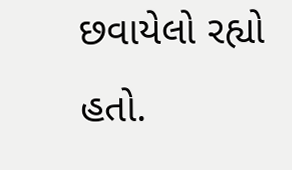છવાયેલો રહ્યો હતો.